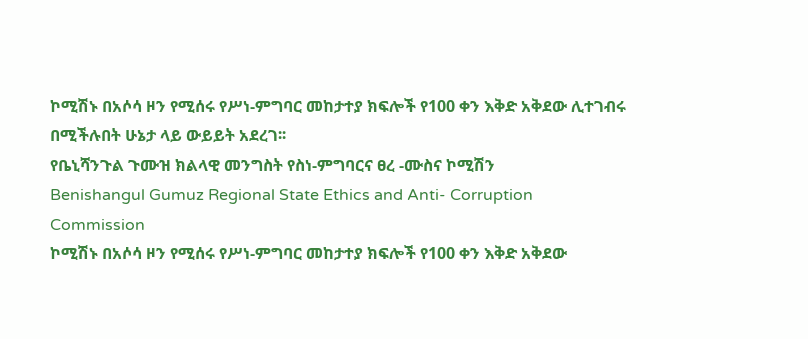ኮሚሽኑ በአሶሳ ዞን የሚሰሩ የሥነ-ምግባር መከታተያ ክፍሎች የ100 ቀን እቅድ አቅደው ሊተገብሩ በሚችሉበት ሁኔታ ላይ ውይይት አደረገ፡፡
የቤኒሻንጉል ጉሙዝ ክልላዊ መንግስት የስነ-ምግባርና ፀረ -ሙስና ኮሚሽን
Benishangul Gumuz Regional State Ethics and Anti- Corruption Commission
ኮሚሽኑ በአሶሳ ዞን የሚሰሩ የሥነ-ምግባር መከታተያ ክፍሎች የ100 ቀን እቅድ አቅደው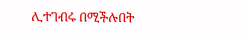ሊተገብሩ በሚችሉበት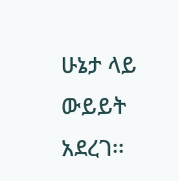ሁኔታ ላይ ውይይት አደረገ፡፡